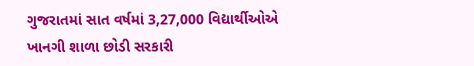ગુજરાતમાં સાત વર્ષમાં 3,27,000 વિદ્યાર્થીઓએ ખાનગી શાળા છોડી સરકારી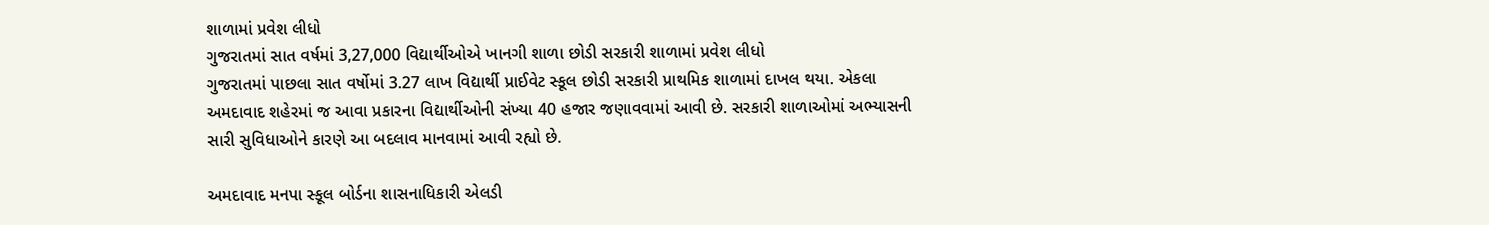શાળામાં પ્રવેશ લીધો
ગુજરાતમાં સાત વર્ષમાં 3,27,000 વિદ્યાર્થીઓએ ખાનગી શાળા છોડી સરકારી શાળામાં પ્રવેશ લીધો
ગુજરાતમાં પાછલા સાત વર્ષોમાં 3.27 લાખ વિદ્યાર્થી પ્રાઈવેટ સ્કૂલ છોડી સરકારી પ્રાથમિક શાળામાં દાખલ થયા. એકલા અમદાવાદ શહેરમાં જ આવા પ્રકારના વિદ્યાર્થીઓની સંખ્યા 40 હજાર જણાવવામાં આવી છે. સરકારી શાળાઓમાં અભ્યાસની સારી સુવિધાઓને કારણે આ બદલાવ માનવામાં આવી રહ્યો છે.

અમદાવાદ મનપા સ્કૂલ બોર્ડના શાસનાધિકારી એલડી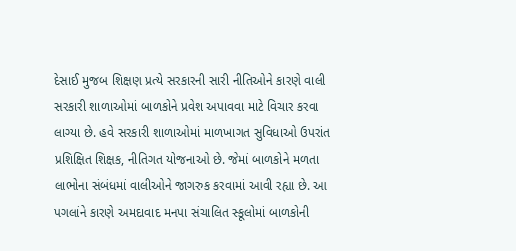દેસાઈ મુજબ શિક્ષણ પ્રત્યે સરકારની સારી નીતિઓને કારણે વાલી સરકારી શાળાઓમાં બાળકોને પ્રવેશ અપાવવા માટે વિચાર કરવા લાગ્યા છે. હવે સરકારી શાળાઓમાં માળખાગત સુવિધાઓ ઉપરાંત પ્રશિક્ષિત શિક્ષક, નીતિગત યોજનાઓ છે. જેમાં બાળકોને મળતા લાભોના સંબંધમાં વાલીઓને જાગરુક કરવામાં આવી રહ્યા છે. આ પગલાંને કારણે અમદાવાદ મનપા સંચાલિત સ્કૂલોમાં બાળકોની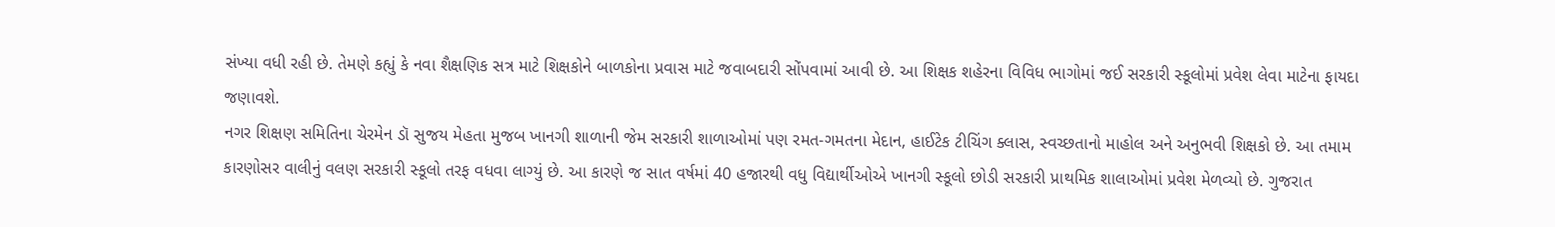સંખ્યા વધી રહી છે. તેમણે કહ્યું કે નવા શૈક્ષણિક સત્ર માટે શિક્ષકોને બાળકોના પ્રવાસ માટે જવાબદારી સોંપવામાં આવી છે. આ શિક્ષક શહેરના વિવિધ ભાગોમાં જઈ સરકારી સ્કૂલોમાં પ્રવેશ લેવા માટેના ફાયદા જણાવશે.
નગર શિક્ષણ સમિતિના ચેરમેન ડૉ સુજય મેહતા મુજબ ખાનગી શાળાની જેમ સરકારી શાળાઓમાં પણ રમત-ગમતના મેદાન, હાઈટેક ટીચિંગ ક્લાસ, સ્વચ્છતાનો માહોલ અને અનુભવી શિક્ષકો છે. આ તમામ કારણોસર વાલીનું વલણ સરકારી સ્કૂલો તરફ વધવા લાગ્યું છે. આ કારણે જ સાત વર્ષમાં 40 હજારથી વધુ વિદ્યાર્થીઓએ ખાનગી સ્કૂલો છોડી સરકારી પ્રાથમિક શાલાઓમાં પ્રવેશ મેળવ્યો છે. ગુજરાત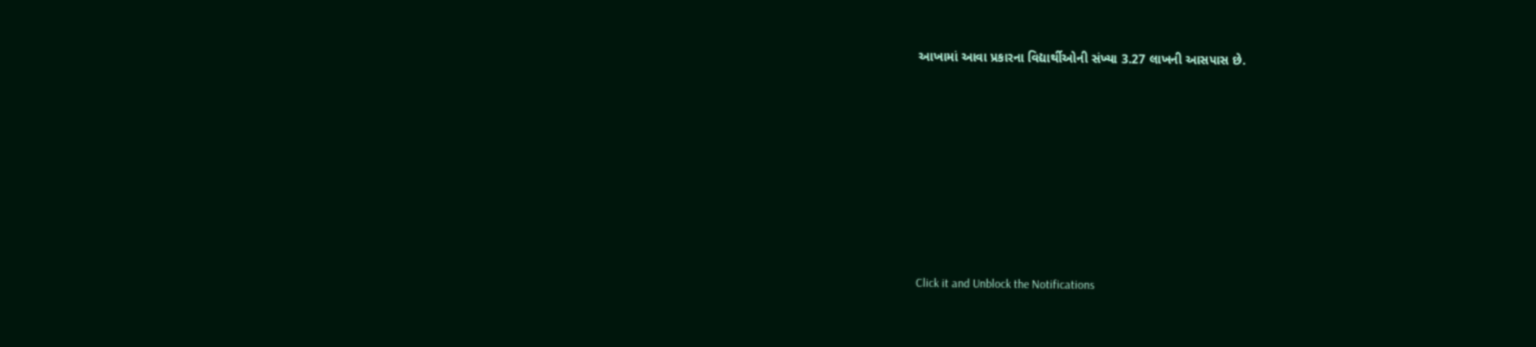આખામાં આવા પ્રકારના વિદ્યાર્થીઓની સંખ્યા 3.27 લાખની આસપાસ છે.












Click it and Unblock the Notifications